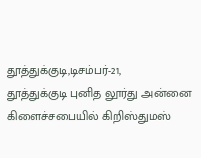தூத்துக்குடி,டிசம்பர்-21,
தூத்துக்குடி புனித லூர்து அன்னை கிளைச்சபையில் கிறிஸ்துமஸ்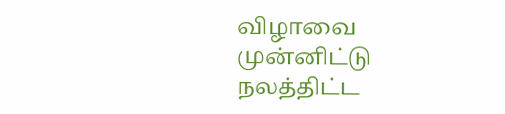விழாவை முன்னிட்டு நலத்திட்ட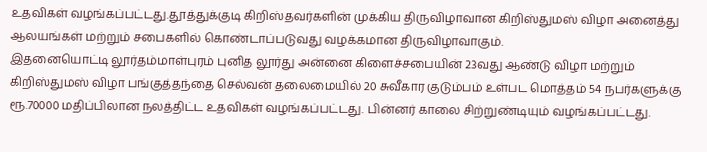உதவிகள் வழங்கப்பட்டது.தூத்துக்குடி கிறிஸ்தவர்களின் முக்கிய திருவிழாவான கிறிஸ்துமஸ் விழா அனைத்து ஆலயங்கள் மற்றும் சபைகளில் கொண்டாப்படுவது வழக்கமான திருவிழாவாகும்.
இதனையொட்டி லூர்தம்மாள்புரம் புனித லூர்து அன்னை கிளைச்சபையின் 23வது ஆண்டு விழா மற்றும் கிறிஸ்துமஸ் விழா பங்குத்தந்தை செல்வன் தலைமையில் 20 சுவீகார குடும்பம் உள்பட மொத்தம் 54 நபர்களுக்கு ரூ.70000 மதிப்பிலான நலத்திட்ட உதவிகள் வழங்கப்பட்டது. பின்னர் காலை சிற்றுண்டியும் வழங்கப்பட்டது.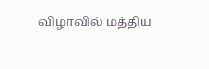விழாவில் மத்திய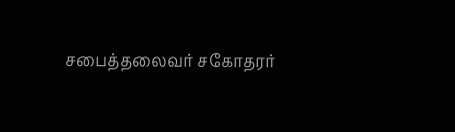சபைத்தலைவர் சகோதரர்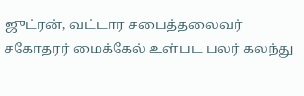ஜுட்ரன், வட்டார சபைத்தலைவர் சகோதரர் மைக்கேல் உள்பட பலர் கலந்து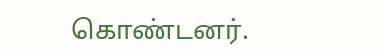கொண்டனர்.